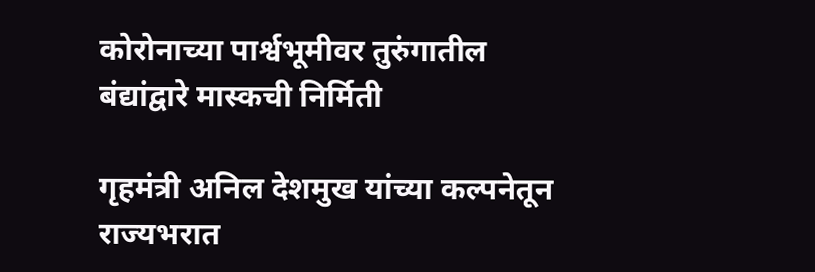कोरोनाच्या पार्श्वभूमीवर तुरुंगातील बंद्यांद्वारे मास्कची निर्मिती

गृहमंत्री अनिल देशमुख यांच्या कल्पनेतून राज्यभरात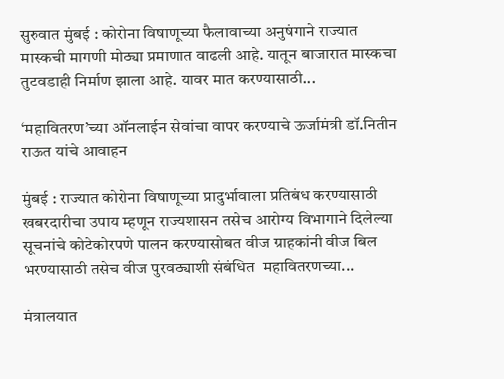सुरुवात मुंबई : कोरोना विषाणूच्या फैलावाच्या अनुषंगाने राज्यात मास्कची मागणी मोठ्या प्रमाणात वाढली आहे. यातून बाजारात मास्कचा तुटवडाही निर्माण झाला आहे. यावर मात करण्यासाठी...

‘महावितरण’च्या ऑनलाईन सेवांचा वापर करण्याचे ऊर्जामंत्री डॉ.नितीन राऊत यांचे आवाहन

मुंबई : राज्यात कोरोना विषाणूच्या प्रादुर्भावाला प्रतिबंध करण्यासाठी खबरदारीचा उपाय म्हणून राज्यशासन तसेच आरोग्य विभागाने दिलेल्या सूचनांचे कोटेकोरपणे पालन करण्यासोबत वीज ग्राहकांनी वीज बिल भरण्यासाठी तसेच वीज पुरवठ्याशी संबंधित  महावितरणच्या...

मंत्रालयात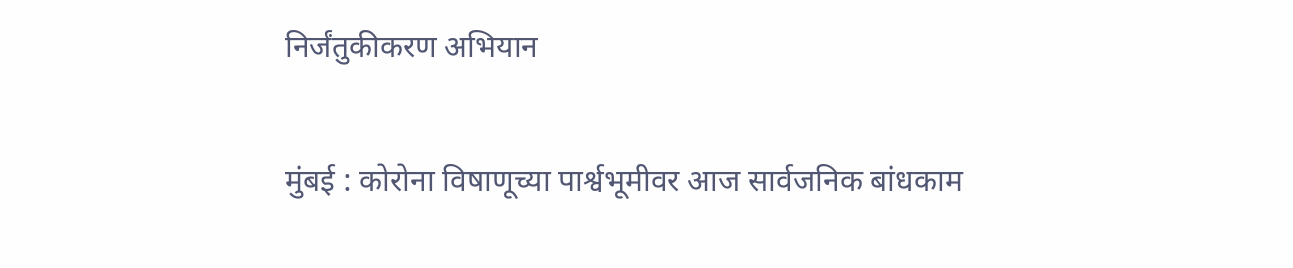निर्जंतुकीकरण अभियान

मुंबई : कोरोना विषाणूच्या पार्श्वभूमीवर आज सार्वजनिक बांधकाम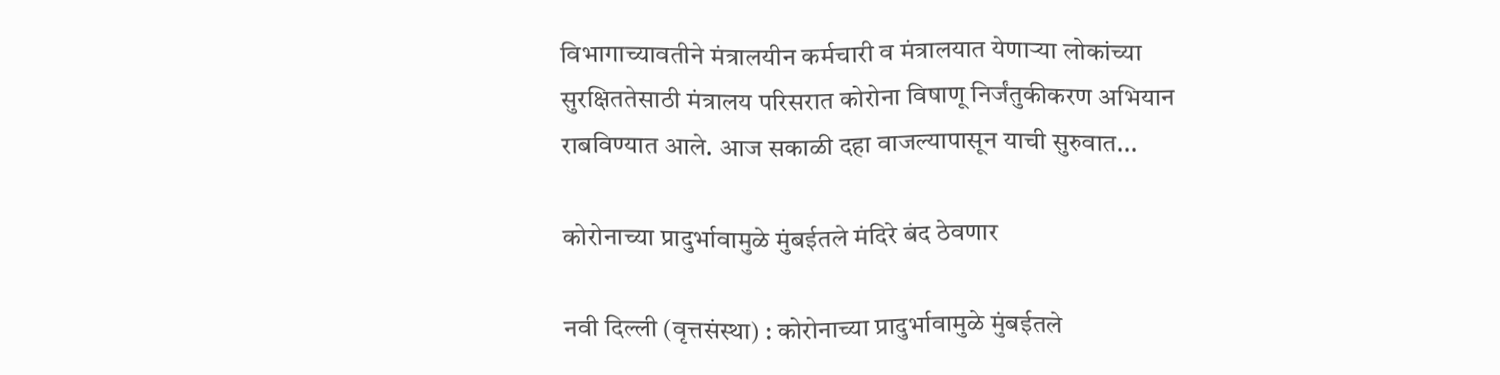विभागाच्यावतीने मंत्रालयीन कर्मचारी व मंत्रालयात येणाऱ्या लोकांच्या सुरक्षिततेसाठी मंत्रालय परिसरात कोरोना विषाणू निर्जंतुकीकरण अभियान राबविण्यात आले. आज सकाळी दहा वाजल्यापासून याची सुरुवात...

कोरोनाच्या प्रादुर्भावामुळे मुंबईतले मंदिरे बंद ठेवणार

नवी दिल्ली (वृत्तसंस्था) : कोरोनाच्या प्रादुर्भावामुळे मुंबईतले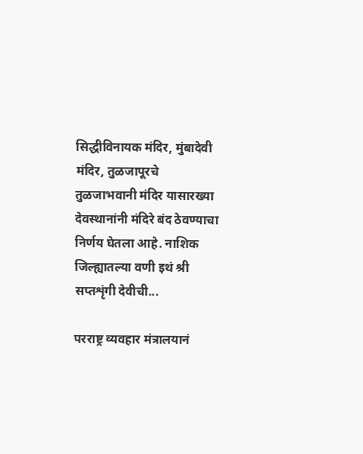सिद्धीविनायक मंदिर, मुंबादेवी मंदिर, तुळजापूरचे तुळजाभवानी मंदिर यासारख्या देवस्थानांनी मंदिरे बंद ठेवण्याचा निर्णय घेतला आहे. नाशिक जिल्ह्यातल्या वणी इथं श्री सप्तशृंगी देवीची...

परराष्ट्र व्यवहार मंत्रालयानं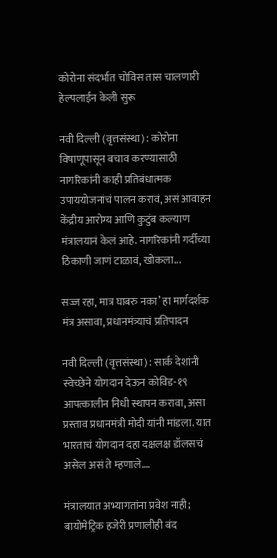कोरोना संदर्भात चोविस तास चालणारी हेल्पलाईन केली सुरू

नवी दिल्ली (वृत्तसंस्था) : कोरोना विषाणूपासून बचाव करण्यासाठी नागरिकांनी काही प्रतिबंधात्मक उपाययोजनांचं पालन करावं, असं आवाहन केंद्रीय आरोग्य आणि कुटुंब कल्याण मंत्रालयानं केलं आहे. नागरिकांनी गर्दीच्या ठिकाणी जाणं टाळावं, खोकला...

सज्ज रहा, मात्र घाबरु नका’ हा मार्गदर्शक मंत्र असावा, प्रधानमंत्र्याचं प्रतिपादन

नवी दिल्ली (वृत्तसंस्था) : सार्क देशांनी स्वेच्छेने योगदान देऊन कोविड-१९ आपत्कालीन निधी स्थापन करावा, असा प्रस्ताव प्रधानमंत्री मोदी यांनी मांडला. यात भारताचं योगदान दहा दक्षलक्ष डॉलसचं असेल असं ते म्हणाले....

मंत्रालयात अभ्यागतांना प्रवेश नाही; बायोमेट्रिक हजेरी प्रणालीही बंद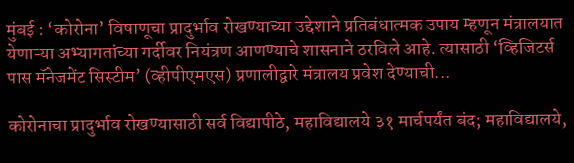मुंबई : ‘कोरोना’ विषाणूचा प्रादुर्भाव रोखण्याच्या उद्देशाने प्रतिबंधात्मक उपाय म्हणून मंत्रालयात येणाऱ्या अभ्यागतांच्या गर्दीवर नियंत्रण आणण्याचे शासनाने ठरविले आहे. त्यासाठी ‘व्हिजिटर्स पास मॅनेजमेंट सिस्टीम’ (व्हीपीएमएस) प्रणालीद्वारे मंत्रालय प्रवेश देण्याची...

कोरोनाचा प्रादुर्भाव रोखण्यासाठी सर्व विद्यापीठे, महाविद्यालये ३१ मार्चपर्यंत बंद; महाविद्यालये,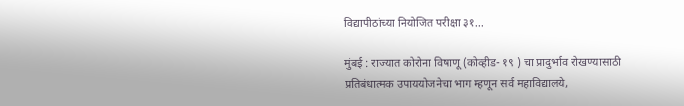विद्यापीठांच्या नियोजित परीक्षा ३१...

मुंबई : राज्यात कोरोना विषाणू (कोव्हीड- १९ ) चा प्रादुर्भाव रोखण्यासाठी प्रतिबंधात्मक उपाययोजनेचा भाग म्हणून सर्व महाविद्यालये,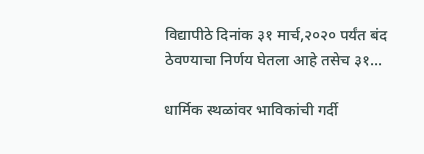विद्यापीठे दिनांक ३१ मार्च,२०२० पर्यंत बंद ठेवण्याचा निर्णय घेतला आहे तसेच ३१...

धार्मिक स्थळांवर भाविकांची गर्दी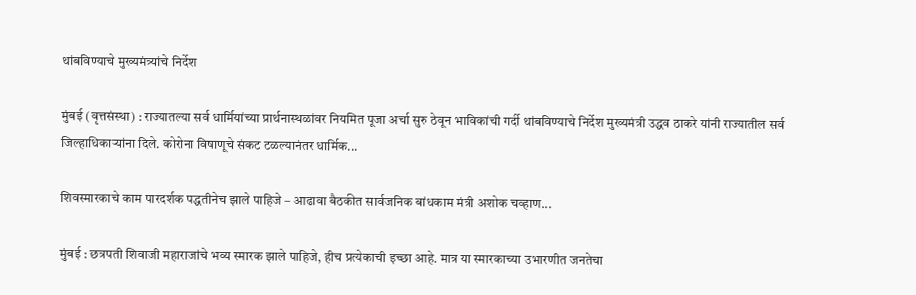थांबविण्याचे मुख्यमंत्र्यांचे निर्देश

मुंबई (वृत्तसंस्था) : राज्यातल्या सर्व धार्मियांच्या प्रार्थनास्थळांवर नियमित पूजा अर्चा सुरु ठेवून भाविकांची गर्दी थांबविण्याचे निर्देश मुख्यमंत्री उद्धव ठाकरे यांनी राज्यातील सर्व जिल्हाधिकाऱ्यांना दिले. कोरोना विषाणूचे संकट टळल्यानंतर धार्मिक...

शिवस्मारकाचे काम पारदर्शक पद्धतीनेच झाले पाहिजे – आढावा बैठकीत सार्वजनिक बांधकाम मंत्री अशोक चव्हाण...

मुंबई : छत्रपती शिवाजी महाराजांचे भव्य स्मारक झाले पाहिजे, हीच प्रत्येकाची इच्छा आहे. मात्र या स्मारकाच्या उभारणीत जनतेचा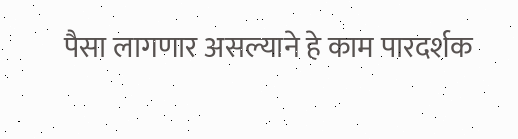पैसा लागणार असल्याने हे काम पारदर्शक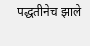पद्धतीनेच झाले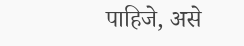पाहिजे, असे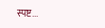स्पष्ट...